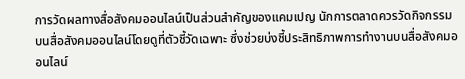การวัดผลทางสื่อสังคมออนไลน์เป็นส่วนสำคัญของแคมเปญ นักการตลาดควรวัดกิจกรรมบนสื่อสังคมออนไลน์โดยดูที่ตัวชี้วัดเฉพาะ ซึ่งช่วยบ่งชี้ประสิทธิภาพการทำงานบนสื่อสังคมออนไลน์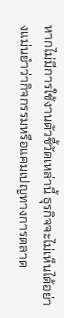หากไม่มีการใช้งานตัวชี้วัดเหล่านี้ ธุรกิจจะไม่เห็นได้อย่างแม่นยำว่ากิจกรรมหรือแคมเปญทางการตลาด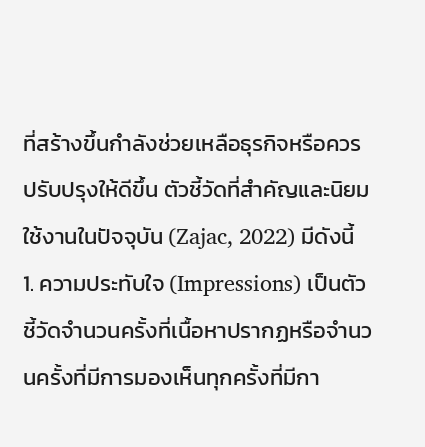ที่สร้างขึ้นกำลังช่วยเหลือธุรกิจหรือควรปรับปรุงให้ดีขึ้น ตัวชี้วัดที่สำคัญและนิยมใช้งานในปัจจุบัน (Zajac, 2022) มีดังนี้
1. ความประทับใจ (Impressions) เป็นตัวชี้วัดจำนวนครั้งที่เนื้อหาปรากฏหรือจำนวนครั้งที่มีการมองเห็นทุกครั้งที่มีกา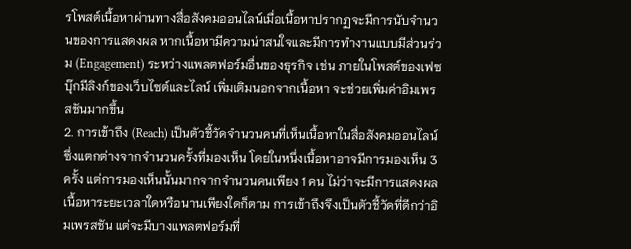รโพสต์เนื้อหาผ่านทางสื่อสังคมออนไลน์เมื่อเนื้อหาปรากฏจะมีการนับจำนวนของการแสดงผล หากเนื้อหามีความน่าสนใจและมีการทำงานแบบมีส่วนร่วม (Engagement) ระหว่างแพลตฟอร์มอื่นของธุรกิจ เช่น ภายในโพสต์ของเฟซบุ๊กมีลิงก์ของเว็บไซต์และไลน์ เพิ่มเติมนอกจากเนื้อหา จะช่วยเพิ่มค่าอิมเพรสชันมากขึ้น
2. การเข้าถึง (Reach) เป็นตัวชี้วัดจำนวนคนที่เห็นเนื้อหาในสื่อสังคมออนไลน์ ซึ่งแตกต่างจากจำนวนครั้งที่มองเห็น โดยในหนึ่งเนื้อหาอาจมีการมองเห็น 3 ครั้ง แต่การมองเห็นนั้นมากจากจำนวนคนเพียง 1 คน ไม่ว่าจะมีการแสดงผลเนื้อหาระยะเวลาใดหรือนานเพียงใดก็ตาม การเข้าถึงจึงเป็นตัวชี้วัดที่ดีกว่าอิมเพรสชัน แต่จะมีบางแพลตฟอร์มที่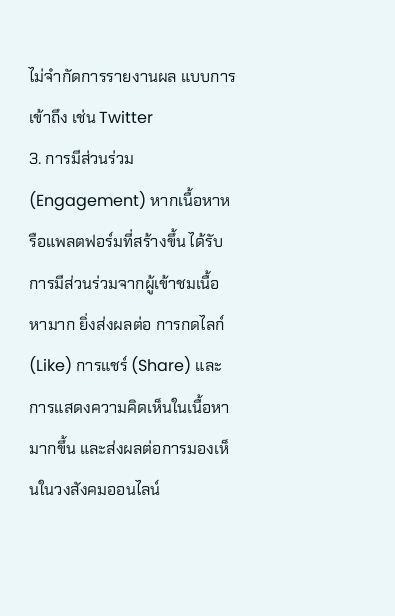ไม่จำกัดการรายงานผล แบบการเข้าถึง เช่น Twitter
3. การมีส่วนร่วม (Engagement) หากเนื้อหาหรือแพลตฟอร์มที่สร้างขึ้น ได้รับการมีส่วนร่วมจากผู้เข้าชมเนื้อหามาก ยิ่งส่งผลต่อ การกดไลก์ (Like) การแชร์ (Share) และการแสดงความคิดเห็นในเนื้อหามากขึ้น และส่งผลต่อการมองเห็นในวงสังคมออนไลน์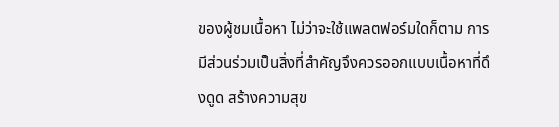ของผู้ชมเนื้อหา ไม่ว่าจะใช้แพลตฟอร์มใดก็ตาม การมีส่วนร่วมเป็นสิ่งที่สำคัญจึงควรออกแบบเนื้อหาที่ดึงดูด สร้างความสุข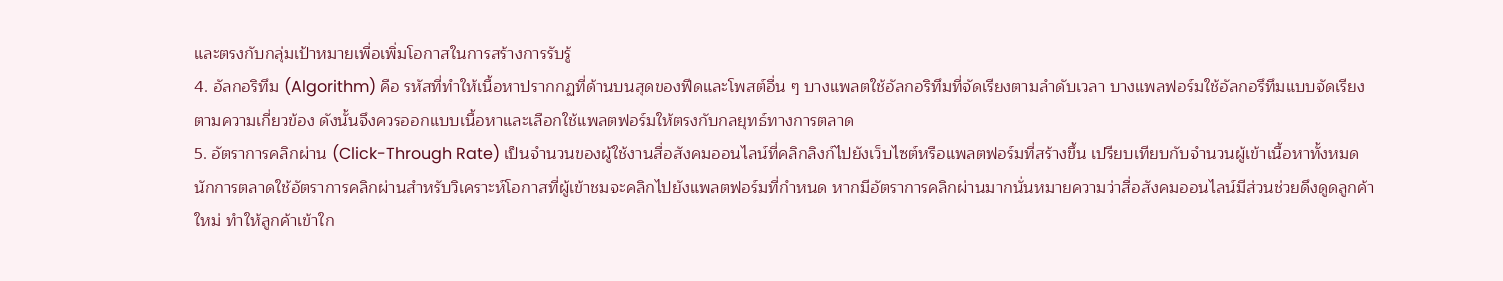และตรงกับกลุ่มเป้าหมายเพื่อเพิ่มโอกาสในการสร้างการรับรู้
4. อัลกอริทึม (Algorithm) คือ รหัสที่ทำให้เนื้อหาปรากกฏที่ด้านบนสุดของฟีดและโพสต์อื่น ๆ บางแพลตใช้อัลกอริทึมที่จัดเรียงตามลำดับเวลา บางแพลฟอร์มใช้อัลกอรึทึมแบบจัดเรียงตามความเกี่ยวข้อง ดังนั้นจึงควรออกแบบเนื้อหาและเลือกใช้แพลตฟอร์มให้ตรงกับกลยุทธ์ทางการตลาด
5. อัตราการคลิกผ่าน (Click-Through Rate) เป็นจำนวนของผู้ใช้งานสื่อสังคมออนไลน์ที่คลิกลิงก์ไปยังเว็บไซต์หรือแพลตฟอร์มที่สร้างขึ้น เปรียบเทียบกับจำนวนผู้เข้าเนื้อหาทั้งหมด นักการตลาดใช้อัตราการคลิกผ่านสำหรับวิเคราะห์โอกาสที่ผู้เข้าชมจะคลิกไปยังแพลตฟอร์มที่กำหนด หากมีอัตราการคลิกผ่านมากนั่นหมายความว่าสื่อสังคมออนไลน์มีส่วนช่วยดึงดูดลูกค้าใหม่ ทำให้ลูกค้าเข้าใก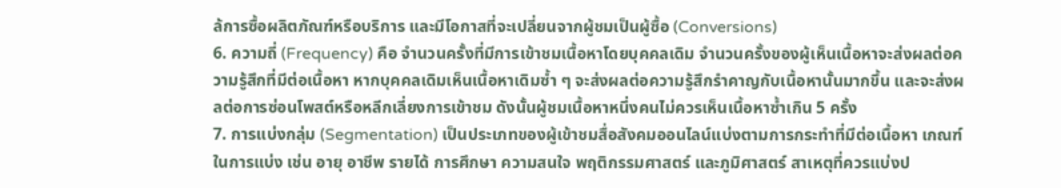ล้การซื้อผลิตภัณฑ์หรือบริการ และมีโอกาสที่จะเปลี่ยนจากผู้ชมเป็นผู้ซื้อ (Conversions)
6. ความถี่ (Frequency) คือ จำนวนครั้งที่มีการเข้าชมเนื้อหาโดยบุคคลเดิม จำนวนครั้งของผู้เห็นเนื้อหาจะส่งผลต่อความรู้สึกที่มีต่อเนื้อหา หากบุคคลเดิมเห็นเนื้อหาเดิมซ้ำ ๆ จะส่งผลต่อความรู้สึกรำคาญกับเนื้อหานั้นมากขึ้น และจะส่งผลต่อการซ่อนโพสต์หรือหลีกเลี่ยงการเข้าชม ดังนั้นผู้ชมเนื้อหาหนึ่งคนไม่ควรเห็นเนื้อหาซ้ำเกิน 5 ครั้ง
7. การแบ่งกลุ่ม (Segmentation) เป็นประเภทของผู้เข้าชมสื่อสังคมออนไลน์แบ่งตามการกระทำที่มีต่อเนื้อหา เกณฑ์ในการแบ่ง เช่น อายุ อาชีพ รายได้ การศึกษา ความสนใจ พฤติกรรมศาสตร์ และภูมิศาสตร์ สาเหตุที่ควรแบ่งป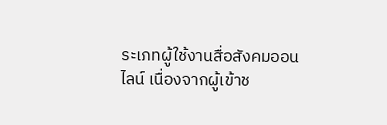ระเภทผู้ใช้งานสื่อสังคมออนไลน์ เนื่องจากผู้เข้าช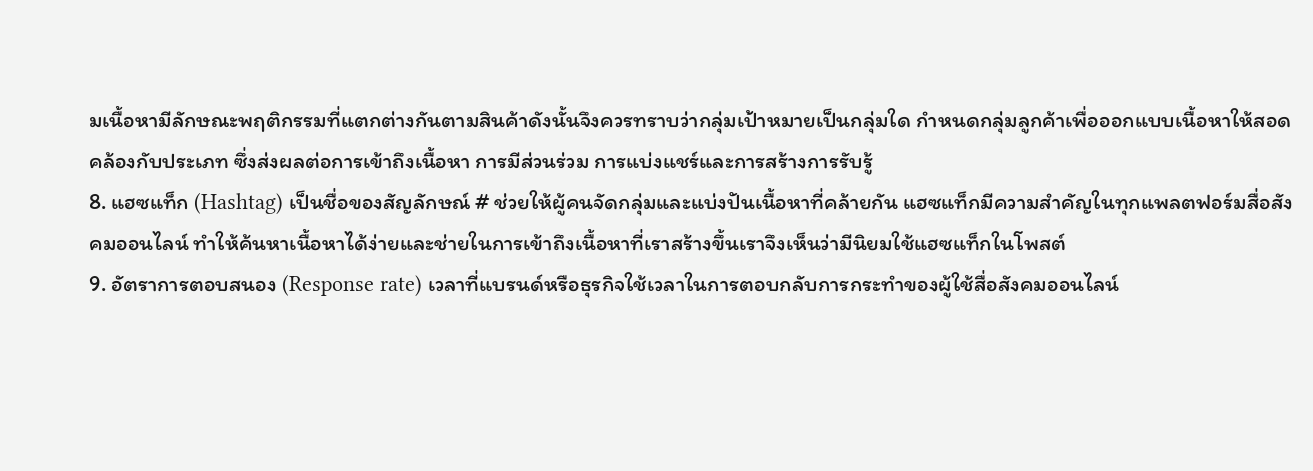มเนื้อหามีลักษณะพฤติกรรมที่แตกต่างกันตามสินค้าดังนั้นจึงควรทราบว่ากลุ่มเป้าหมายเป็นกลุ่มใด กำหนดกลุ่มลูกค้าเพื่อออกแบบเนื้อหาให้สอดคล้องกับประเภท ซึ่งส่งผลต่อการเข้าถึงเนื้อหา การมีส่วนร่วม การแบ่งแชร์และการสร้างการรับรู้
8. แฮซแท็ก (Hashtag) เป็นชื่อของสัญลักษณ์ # ช่วยให้ผู้คนจัดกลุ่มและแบ่งปันเนื้อหาที่คล้ายกัน แฮซแท็กมีความสำคัญในทุกแพลตฟอร์มสื่อสังคมออนไลน์ ทำให้ค้นหาเนื้อหาได้ง่ายและช่ายในการเข้าถึงเนื้อหาที่เราสร้างขึ้นเราจึงเห็นว่ามีนิยมใช้แฮซแท็กในโพสต์
9. อัตราการตอบสนอง (Response rate) เวลาที่แบรนด์หรือธุรกิจใช้เวลาในการตอบกลับการกระทำของผู้ใช้สื่อสังคมออนไลน์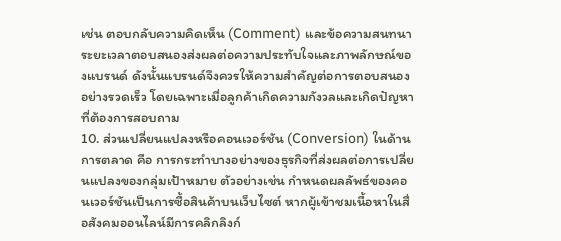เช่น ตอบกลับความคิดเห็น (Comment) และข้อความสนทนา ระยะเวลาตอบสนองส่งผลต่อความประทับใจและภาพลักษณ์ของแบรนด์ ดังนั้นแบรนด์จึงควรให้ความสำคัญต่อการตอบสนองอย่างรวดเร็ว โดยเฉพาะเมื่อลูกค้าเกิดความกังวลและเกิดปัญหาที่ต้องการสอบถาม
10. ส่วนเปลี่ยนแปลงหรือคอนเวอร์ชัน (Conversion) ในด้านการตลาด คือ การกระทำบางอย่างของธุรกิจที่ส่งผลต่อการเปลี่ยนแปลงของกลุ่มเป้าหมาย ตัวอย่างเช่น กำหนดผลลัพธ์ของคอนเวอร์ชันเป็นการซื้อสินค้าบนเว็บไซต์ หากผู้เข้าชมเนื้อหาในสื่อสังคมออนไลน์มีการคลิกลิงก์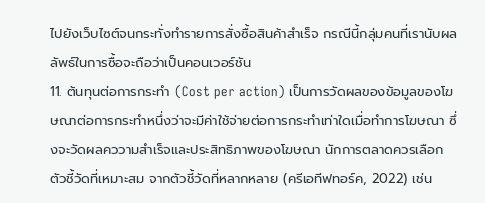ไปยังเว็บไซต์จนกระทั่งทำรายการสั่งซื้อสินค้าสำเร็จ กรณีนี้กลุ่มคนที่เรานับผลลัพธ์ในการซื้อจะถือว่าเป็นคอนเวอร์ชัน
11. ต้นทุนต่อการกระทำ (Cost per action) เป็นการวัดผลของข้อมูลของโฆษณาต่อการกระทำหนึ่งว่าจะมีค่าใช้จ่ายต่อการกระทำเท่าใดเมื่อทำการโฆษณา ซึ่งจะวัดผลคววามสำเร็จและประสิทธิภาพของโฆษณา นักการตลาดควรเลือกตัวชี้วัดที่เหมาะสม จากตัวชี้วัดที่หลากหลาย (ครีเอทีฟทอร์ค, 2022) เช่น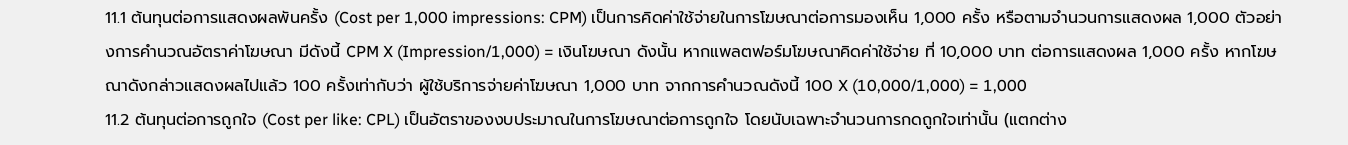11.1 ต้นทุนต่อการแสดงผลพันครั้ง (Cost per 1,000 impressions: CPM) เป็นการคิดค่าใช้จ่ายในการโฆษณาต่อการมองเห็น 1,000 ครั้ง หรือตามจำนวนการแสดงผล 1,000 ตัวอย่างการคำนวณอัตราค่าโฆษณา มีดังนี้ CPM X (Impression/1,000) = เงินโฆษณา ดังนั้น หากแพลตฟอร์มโฆษณาคิดค่าใช้จ่าย ที่ 10,000 บาท ต่อการแสดงผล 1,000 ครั้ง หากโฆษณาดังกล่าวแสดงผลไปแล้ว 100 ครั้งเท่ากับว่า ผู้ใช้บริการจ่ายค่าโฆษณา 1,000 บาท จากการคำนวณดังนี้ 100 X (10,000/1,000) = 1,000
11.2 ต้นทุนต่อการถูกใจ (Cost per like: CPL) เป็นอัตราของงบประมาณในการโฆษณาต่อการถูกใจ โดยนับเฉพาะจำนวนการกดถูกใจเท่านั้น (แตกต่าง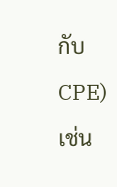กับ CPE) เช่น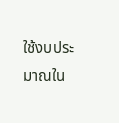ใช้งบประมาณใน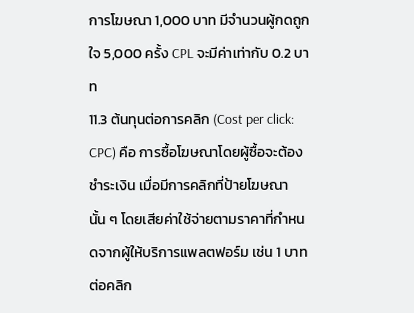การโฆษณา 1,000 บาท มีจำนวนผู้กดถูกใจ 5,000 ครั้ง CPL จะมีค่าเท่ากับ 0.2 บาท
11.3 ต้นทุนต่อการคลิก (Cost per click: CPC) คือ การซื้อโฆษณาโดยผู้ซื้อจะต้องชำระเงิน เมื่อมีการคลิกที่ป้ายโฆษณานั้น ๆ โดยเสียค่าใช้จ่ายตามราคาที่กำหนดจากผู้ให้บริการแพลตฟอร์ม เช่น 1 บาท ต่อคลิก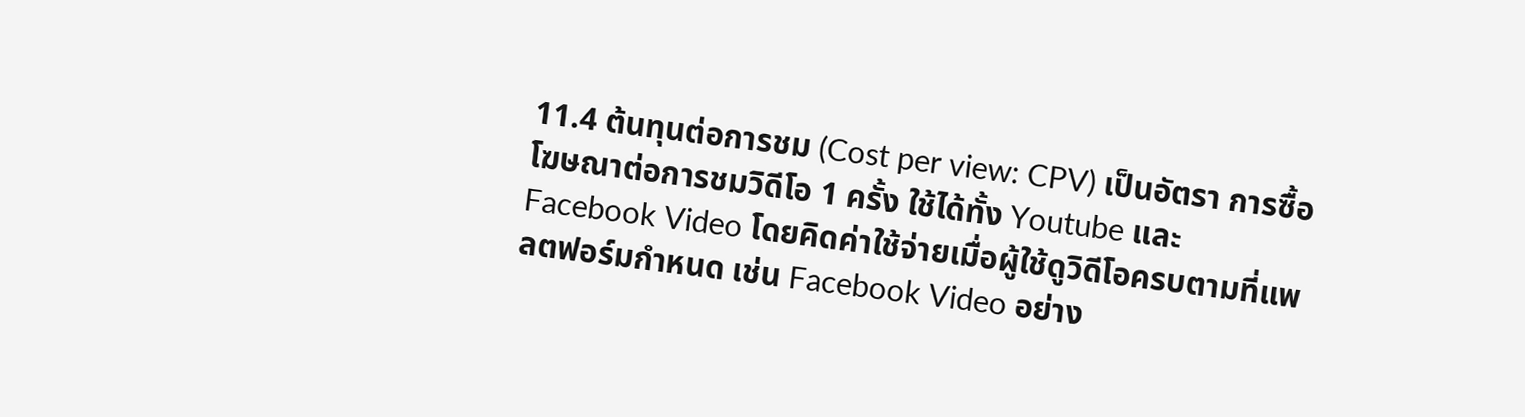11.4 ต้นทุนต่อการชม (Cost per view: CPV) เป็นอัตรา การซื้อโฆษณาต่อการชมวิดีโอ 1 ครั้ง ใช้ได้ทั้ง Youtube และ Facebook Video โดยคิดค่าใช้จ่ายเมื่อผู้ใช้ดูวิดีโอครบตามที่แพลตฟอร์มกำหนด เช่น Facebook Video อย่าง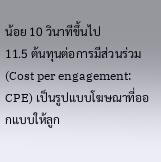น้อย 10 วินาทีขึ้นไป
11.5 ต้นทุนต่อการมีส่วนร่วม (Cost per engagement: CPE) เป็นรูปแบบโฆษณาที่ออกแบบให้ลูก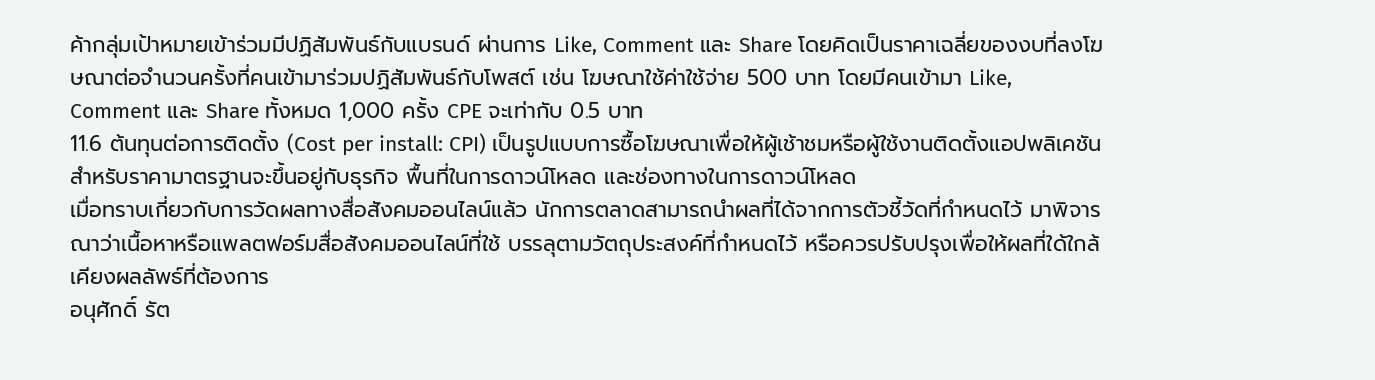ค้ากลุ่มเป้าหมายเข้าร่วมมีปฏิสัมพันธ์กับแบรนด์ ผ่านการ Like, Comment และ Share โดยคิดเป็นราคาเฉลี่ยของงบที่ลงโฆษณาต่อจำนวนครั้งที่คนเข้ามาร่วมปฏิสัมพันธ์กับโพสต์ เช่น โฆษณาใช้ค่าใช้จ่าย 500 บาท โดยมีคนเข้ามา Like, Comment และ Share ทั้งหมด 1,000 ครั้ง CPE จะเท่ากับ 0.5 บาท
11.6 ต้นทุนต่อการติดตั้ง (Cost per install: CPI) เป็นรูปแบบการซื้อโฆษณาเพื่อให้ผู้เช้าชมหรือผู้ใช้งานติดตั้งแอปพลิเคชัน สำหรับราคามาตรฐานจะขึ้นอยู่กับธุรกิจ พื้นที่ในการดาวน์โหลด และช่องทางในการดาวน์โหลด
เมื่อทราบเกี่ยวกับการวัดผลทางสื่อสังคมออนไลน์แล้ว นักการตลาดสามารถนำผลที่ได้จากการตัวชี้วัดที่กำหนดไว้ มาพิจารณาว่าเนื้อหาหรือแพลตฟอร์มสื่อสังคมออนไลน์ที่ใช้ บรรลุตามวัตถุประสงค์ที่กำหนดไว้ หรือควรปรับปรุงเพื่อให้ผลที่ใด้ใกล้เคียงผลลัพธ์ที่ต้องการ
อนุศักดิ์ รัต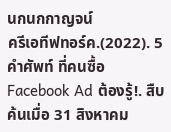นกนกกาญจน์
ครีเอทีฟทอร์ค.(2022). 5 คำศัพท์ ที่คนซื้อ Facebook Ad ต้องรู้!. สืบค้นเมื่อ 31 สิงหาคม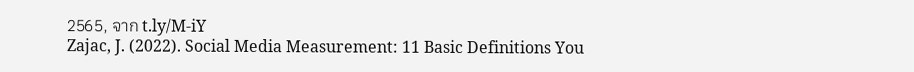2565, จาก t.ly/M-iY
Zajac, J. (2022). Social Media Measurement: 11 Basic Definitions You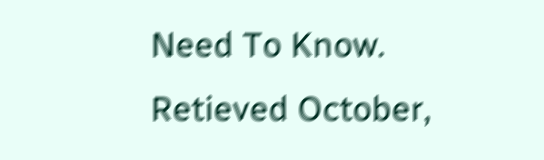Need To Know. Retieved October,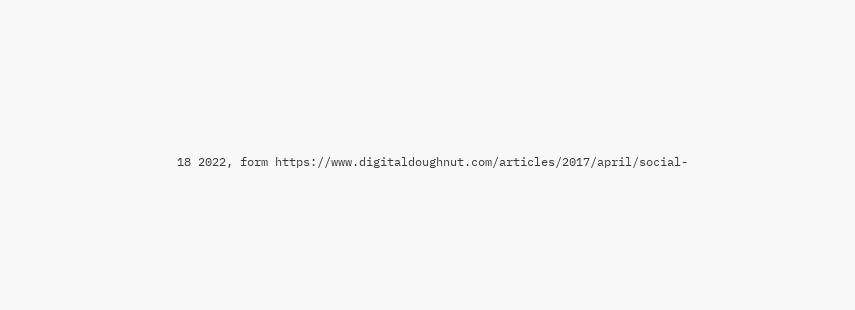18 2022, form https://www.digitaldoughnut.com/articles/2017/april/social-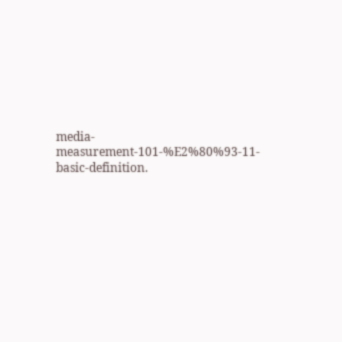media-measurement-101-%E2%80%93-11-basic-definition.